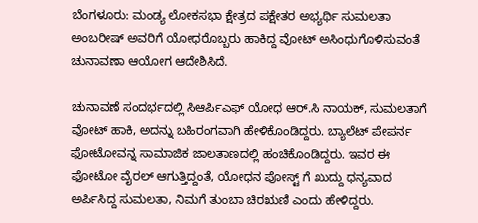ಬೆಂಗಳೂರು: ಮಂಡ್ಯ ಲೋಕಸಭಾ ಕ್ಷೇತ್ರದ ಪಕ್ಷೇತರ ಅಭ್ಯರ್ಥಿ ಸುಮಲತಾ ಅಂಬರೀಷ್ ಅವರಿಗೆ ಯೋಧರೊಬ್ಬರು ಹಾಕಿದ್ದ ವೋಟ್ ಅಸಿಂಧುಗೊಳಿಸುವಂತೆ ಚುನಾವಣಾ ಆಯೋಗ ಆದೇಶಿಸಿದೆ.

ಚುನಾವಣೆ ಸಂದರ್ಭದಲ್ಲಿ ಸಿಆರ್ಪಿಎಫ್ ಯೋಧ ಆರ್.ಸಿ ನಾಯಕ್, ಸುಮಲತಾಗೆ ವೋಟ್ ಹಾಕಿ, ಅದನ್ನು ಬಹಿರಂಗವಾಗಿ ಹೇಳಿಕೊಂಡಿದ್ದರು. ಬ್ಯಾಲೆಟ್ ಪೇಪರ್ನ ಫೋಟೋವನ್ನ ಸಾಮಾಜಿಕ ಜಾಲತಾಣದಲ್ಲಿ ಹಂಚಿಕೊಂಡಿದ್ದರು. ಇವರ ಈ ಫೋಟೋ ವೈರಲ್ ಆಗುತ್ತಿದ್ದಂತೆ, ಯೋಧನ ಪೋಸ್ಟ್ ಗೆ ಖುದ್ದು ಧನ್ಯವಾದ ಅರ್ಪಿಸಿದ್ದ ಸುಮಲತಾ, ನಿಮಗೆ ತುಂಬಾ ಚಿರಋಣಿ ಎಂದು ಹೇಳಿದ್ದರು.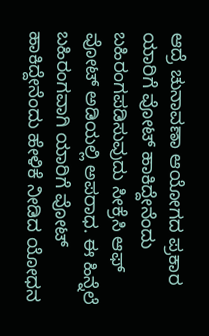ಆದ್ರೆ ಚುನಾವಣಾ ಆಯೋಗದ ಪ್ರಕಾರ ಯಾರಿಗೆ ವೋಟ್ ಹಾಕಿದ್ದೇನೆಂದು ಬಹಿರಂಗಪಡಿಸುವುದು ಸೀಕ್ರೆಸಿ ಆಫ್ ವೋಟ್ ಅಡಿಯಲ್ಲಿ ಅಪರಾಧ. ಈ ಹಿನ್ನೆಲೆ ಬಹಿರಂಗವಾಗಿ ಯಾರಿಗೆ ವೋಟ್ ಹಾಕಿದ್ದೇನೆಂದು ಹೇಳಿಕೆ ನೀಡಿದ ಯೋಧನ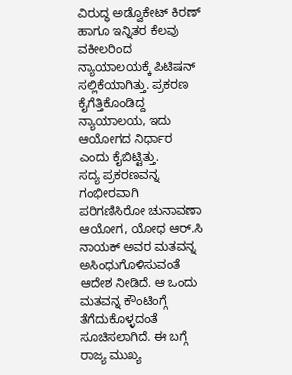ವಿರುದ್ಧ ಅಡ್ವೊಕೇಟ್ ಕಿರಣ್ ಹಾಗೂ ಇನ್ನಿತರ ಕೆಲವು ವಕೀಲರಿಂದ ನ್ಯಾಯಾಲಯಕ್ಕೆ ಪಿಟಿಷನ್ ಸಲ್ಲಿಕೆಯಾಗಿತ್ತು. ಪ್ರಕರಣ ಕೈಗೆತ್ತಿಕೊಂಡಿದ್ದ ನ್ಯಾಯಾಲಯ, ಇದು ಆಯೋಗದ ನಿರ್ಧಾರ ಎಂದು ಕೈಬಿಟ್ಟಿತ್ತು.
ಸದ್ಯ ಪ್ರಕರಣವನ್ನ ಗಂಭೀರವಾಗಿ ಪರಿಗಣಿಸಿರೋ ಚುನಾವಣಾ ಆಯೋಗ, ಯೋಧ ಆರ್.ಸಿ ನಾಯಕ್ ಅವರ ಮತವನ್ನ ಅಸಿಂಧುಗೊಳಿಸುವಂತೆ ಆದೇಶ ನೀಡಿದೆ. ಆ ಒಂದು ಮತವನ್ನ ಕೌಂಟಿಂಗ್ಗೆ ತೆಗೆದುಕೊಳ್ಳದಂತೆ ಸೂಚಿಸಲಾಗಿದೆ. ಈ ಬಗ್ಗೆ ರಾಜ್ಯ ಮುಖ್ಯ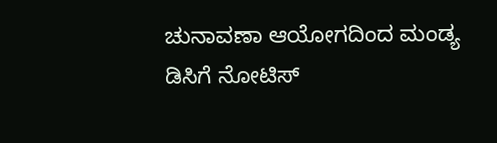ಚುನಾವಣಾ ಆಯೋಗದಿಂದ ಮಂಡ್ಯ ಡಿಸಿಗೆ ನೋಟಿಸ್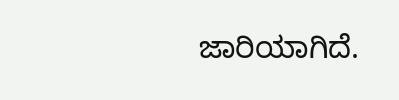ಜಾರಿಯಾಗಿದೆ.